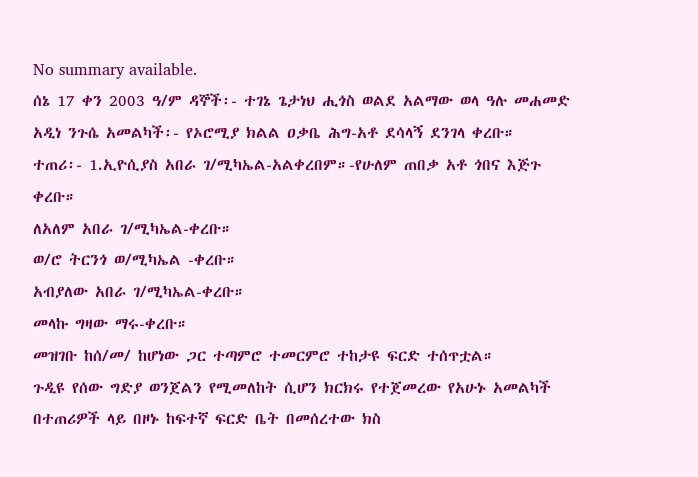No summary available.
ሰኔ 17 ቀን 2003 ዓ/ም ዳኞች፡- ተገኔ ጌታነህ ሒጎስ ወልደ አልማው ወላ ዓሉ መሐመድ አዲነ ንጉሴ አመልካች፡- የኦሮሚያ ክልል ዐቃቤ ሕግ-አቶ ደሳላኝ ደንገላ ቀረቡ።
ተጠሪ፡- 1.ኢዮሲያስ አበራ ገ/ሚካኤል-አልቀረበም።-የሁለም ጠበቃ አቶ ጎበና እጅጉ ቀረቡ።
ለአለም አበራ ገ/ሚካኤል-ቀረቡ።
ወ/ሮ ትርንጎ ወ/ሚካኤል -ቀረቡ።
አብያለው አበራ ገ/ሚካኤል-ቀረቡ።
መላኩ ግዛው ማሩ-ቀረቡ።
መዝገቡ ከሰ/መ/ ከሆነው ጋር ተጣምሮ ተመርምሮ ተከታዩ ፍርድ ተሰጥቷል።
ጉዲዩ የሰው ግድያ ወንጀልን የሚመለከት ሲሆን ክርክሩ የተጀመረው የአሁኑ አመልካች በተጠሪዎች ላይ በዞኑ ከፍተኛ ፍርድ ቤት በመሰረተው ክስ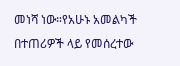መነሻ ነው።የአሁኑ አመልካች በተጠሪዎች ላይ የመሰረተው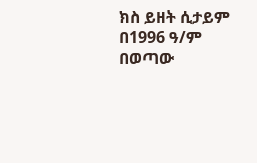ክስ ይዘት ሲታይም በ1996 ዓ/ም በወጣው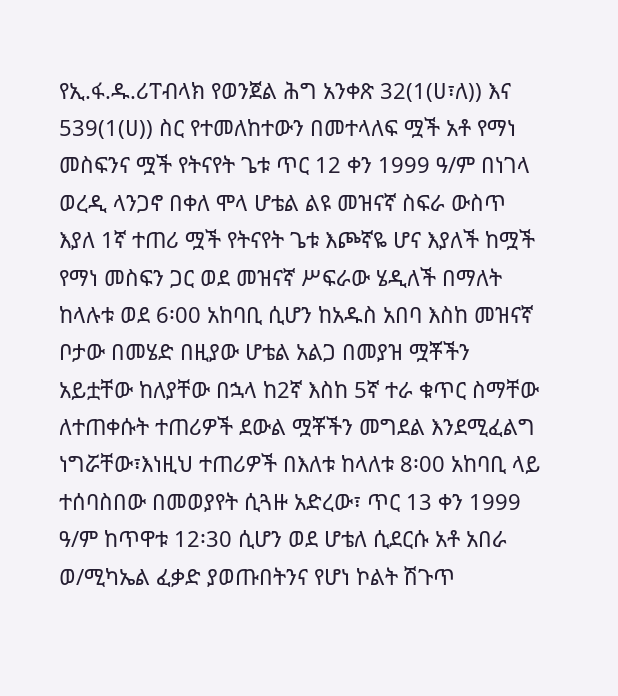የኢ.ፋ.ዱ.ሪፐብላክ የወንጀል ሕግ አንቀጽ 32(1(ሀ፣ለ)) እና 539(1(ሀ)) ስር የተመለከተውን በመተላለፍ ሟች አቶ የማነ መስፍንና ሟች የትናየት ጌቱ ጥር 12 ቀን 1999 ዓ/ም በነገላ ወረዲ ላንጋኖ በቀለ ሞላ ሆቴል ልዩ መዝናኛ ስፍራ ውስጥ እያለ 1ኛ ተጠሪ ሟች የትናየት ጌቱ እጮኛዬ ሆና እያለች ከሟች የማነ መስፍን ጋር ወደ መዝናኛ ሥፍራው ሄዲለች በማለት ከላሉቱ ወደ 6፡00 አከባቢ ሲሆን ከአዱስ አበባ እስከ መዝናኛ ቦታው በመሄድ በዚያው ሆቴል አልጋ በመያዝ ሟቾችን አይቷቸው ከለያቸው በኋላ ከ2ኛ እስከ 5ኛ ተራ ቁጥር ስማቸው ለተጠቀሱት ተጠሪዎች ደውል ሟቾችን መግደል እንደሚፈልግ ነግሯቸው፣እነዚህ ተጠሪዎች በእለቱ ከላለቱ 8፡00 አከባቢ ላይ ተሰባስበው በመወያየት ሲጓዙ አድረው፣ ጥር 13 ቀን 1999 ዓ/ም ከጥዋቱ 12፡30 ሲሆን ወደ ሆቴለ ሲደርሱ አቶ አበራ ወ/ሚካኤል ፈቃድ ያወጡበትንና የሆነ ኮልት ሽጉጥ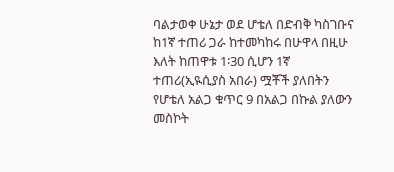ባልታወቀ ሁኔታ ወደ ሆቴለ በድብቅ ካስገቡና ከ1ኛ ተጠሪ ጋራ ከተመካከሩ በሁዋላ በዚሁ እለት ከጠዋቱ 1፡30 ሲሆን 1ኛ ተጠሪ(ኢዪሲያስ አበራ) ሟቾች ያለበትን የሆቴለ አልጋ ቁጥር 9 በአልጋ በኩል ያለውን መስኮት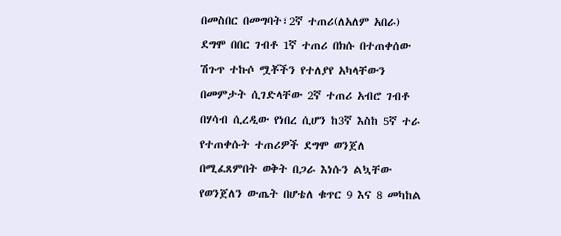በመስበር በመግባት፣2ኛ ተጠሪ(ለአለም አበራ) ደግሞ በበር ገብቶ 1ኛ ተጠሪ በክሱ በተጠቀሰው ሽጉጥ ተኩሶ ሟቾችን የተለያየ አካላቸውን በመምታት ሲገድላቸው 2ኛ ተጠሪ አብሮ ገብቶ በሃሳብ ሲረዲው የነበረ ሲሆን ከ3ኛ እስከ 5ኛ ተራ የተጠቀሱት ተጠሪዎች ደግሞ ወንጀለ በሚፈጸምበት ወቅት በጋራ እነሱን ልኳቸው የወንጀለን ውጤት በሆቴለ ቁጥር 9 እና 8 መካከል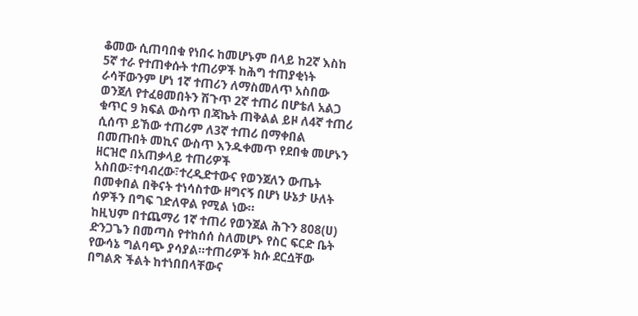ቆመው ሲጠባበቁ የነበሩ ከመሆኑም በላይ ከ2ኛ እስከ 5ኛ ተራ የተጠቀሱት ተጠሪዎች ከሕግ ተጠያቂነት ራሳቸውንም ሆነ 1ኛ ተጠሪን ለማስመለጥ አስበው ወንጀለ የተፈፀመበትን ሽጉጥ 2ኛ ተጠሪ በሆቴለ አልጋ ቁጥር 9 ክፍል ውስጥ በጃኬት ጠቅልል ይዞ ለ4ኛ ተጠሪ ሲሰጥ ይኸው ተጠሪም ለ3ኛ ተጠሪ በማቀበል በመጡበት መኪና ውስጥ እንዱቀመጥ የደበቁ መሆኑን ዘርዝሮ በአጠቃላይ ተጠሪዎች አስበው፣ተባብረው፣ተረዲድተውና የወንጀለን ውጤት በመቀበል በቅናት ተነሳስተው ዘግናኝ በሆነ ሁኔታ ሁለት ሰዎችን በግፍ ገድለዋል የሚል ነው።
ከዚህም በተጨማሪ 1ኛ ተጠሪ የወንጀል ሕጉን 808(ሀ) ድንጋጌን በመጣስ የተከሰሰ ስለመሆኑ የስር ፍርድ ቤት የውሳኔ ግልባጭ ያሳያል።ተጠሪዎች ክሱ ደርሷቸው በግልጽ ችልት ከተነበበላቸውና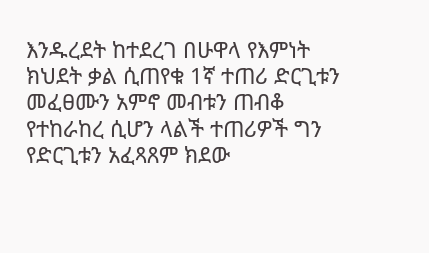እንዱረደት ከተደረገ በሁዋላ የእምነት ክህደት ቃል ሲጠየቁ 1ኛ ተጠሪ ድርጊቱን መፈፀሙን አምኖ መብቱን ጠብቆ የተከራከረ ሲሆን ላልች ተጠሪዎች ግን የድርጊቱን አፈጻጸም ክደው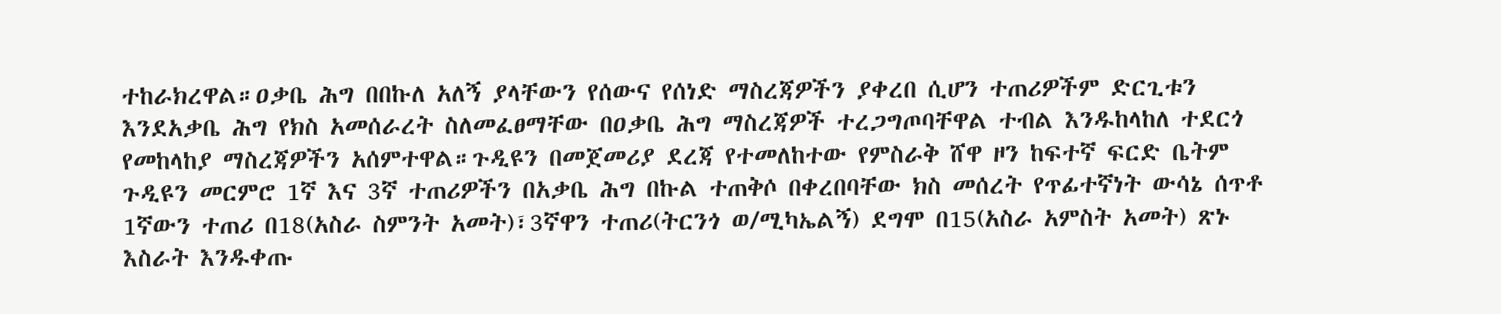ተከራክረዋል።ዐቃቤ ሕግ በበኩለ አለኝ ያላቸውን የሰውና የሰነድ ማስረጃዎችን ያቀረበ ሲሆን ተጠሪዎችም ድርጊቱን እንደአቃቤ ሕግ የክስ አመሰራረት ስለመፈፀማቸው በዐቃቤ ሕግ ማስረጃዎች ተረጋግጦባቸዋል ተብል እንዱከላከለ ተደርጎ የመከላከያ ማስረጃዎችን አሰምተዋል።ጉዲዩን በመጀመሪያ ደረጃ የተመለከተው የምስራቅ ሸዋ ዞን ከፍተኛ ፍርድ ቤትም ጉዲዩን መርምሮ 1ኛ እና 3ኛ ተጠሪዎችን በአቃቤ ሕግ በኩል ተጠቅሶ በቀረበባቸው ክስ መሰረት የጥፊተኛነት ውሳኔ ሰጥቶ 1ኛውን ተጠሪ በ18(አስራ ስምንት አመት)፣3ኛዋን ተጠሪ(ትርንጎ ወ/ሚካኤልኝ) ደግሞ በ15(አስራ አምስት አመት) ጽኑ እስራት እንዱቀጡ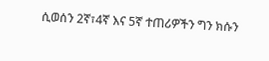ሲወሰን 2ኛ፣4ኛ እና 5ኛ ተጠሪዎችን ግን ክሱን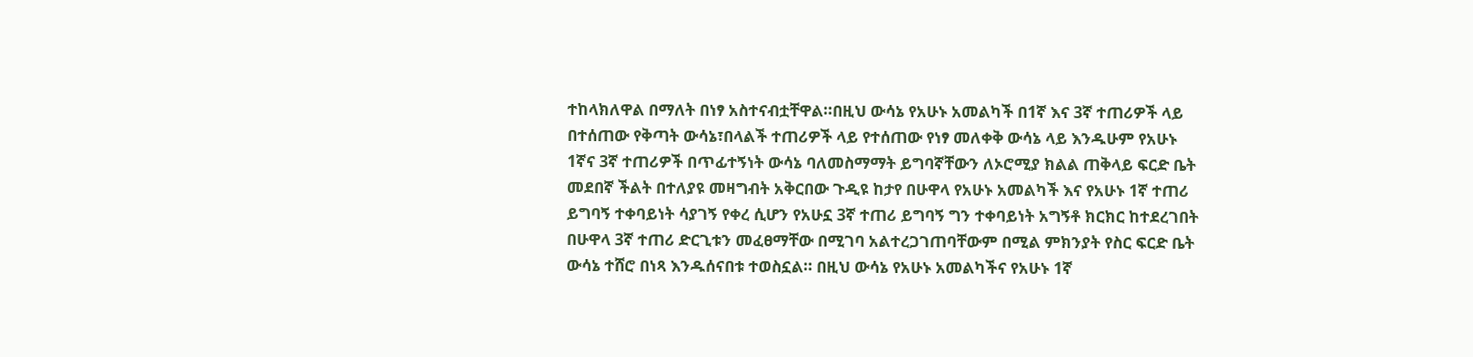ተከላክለዋል በማለት በነፃ አስተናብቷቸዋል።በዚህ ውሳኔ የአሁኑ አመልካች በ1ኛ እና 3ኛ ተጠሪዎች ላይ በተሰጠው የቅጣት ውሳኔ፣በላልች ተጠሪዎች ላይ የተሰጠው የነፃ መለቀቅ ውሳኔ ላይ እንዱሁም የአሁኑ 1ኛና 3ኛ ተጠሪዎች በጥፊተኝነት ውሳኔ ባለመስማማት ይግባኛቸውን ለኦሮሚያ ክልል ጠቅላይ ፍርድ ቤት መደበኛ ችልት በተለያዩ መዛግብት አቅርበው ጉዲዩ ከታየ በሁዋላ የአሁኑ አመልካች እና የአሁኑ 1ኛ ተጠሪ ይግባኝ ተቀባይነት ሳያገኝ የቀረ ሲሆን የአሁኗ 3ኛ ተጠሪ ይግባኝ ግን ተቀባይነት አግኝቶ ክርክር ከተደረገበት በሁዋላ 3ኛ ተጠሪ ድርጊቱን መፈፀማቸው በሚገባ አልተረጋገጠባቸውም በሚል ምክንያት የስር ፍርድ ቤት ውሳኔ ተሸሮ በነጻ እንዱሰናበቱ ተወስኗል። በዚህ ውሳኔ የአሁኑ አመልካችና የአሁኑ 1ኛ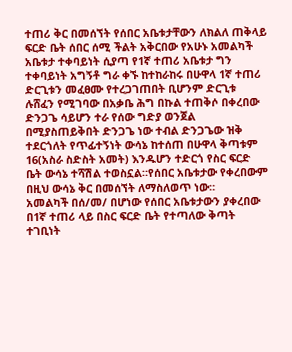ተጠሪ ቅር በመሰኘት የሰበር አቤቱታቸውን ለክልለ ጠቅላይ ፍርድ ቤት ሰበር ሰሚ ችልት አቅርበው የአሁኑ አመልካች አቤቱታ ተቀባይነት ሲያጣ የ1ኛ ተጠሪ አቤቱታ ግን ተቀባይነት አግኝቶ ግራ ቀኙ ከተከራከሩ በሁዋላ 1ኛ ተጠሪ ድርጊቱን መፈፀሙ የተረጋገጠበት ቢሆንም ድርጊቱ ሉሸፈን የሚገባው በአቃቤ ሕግ በኩል ተጠቅሶ በቀረበው ድንጋጌ ሳይሆን ተራ የሰው ግድያ ወንጀል በሚያስጠይቅበት ድንጋጌ ነው ተብል ድንጋጌው ዝቅ ተደርጎለት የጥፊተኝነት ውሳኔ ከተሰጠ በሁዋላ ቅጣቱም 16(አስራ ስድስት አመት) እንዱሆን ተድርጎ የስር ፍርድ ቤት ውሳኔ ተሻሽል ተወስኗል።የሰበር አቤቱታው የቀረበውም በዚህ ውሳኔ ቅር በመሰኘት ለማስለወጥ ነው።
አመልካች በሰ/መ/ በሆነው የሰበር አቤቱታውን ያቀረበው በ1ኛ ተጠሪ ላይ በስር ፍርድ ቤት የተጣለው ቅጣት ተገቢነት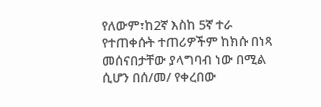የለውም፣ከ2ኛ እስከ 5ኛ ተራ የተጠቀሱት ተጠሪዎችም ከክሱ በነጻ መሰናበታቸው ያላግባብ ነው በሚል ሲሆን በሰ/መ/ የቀረበው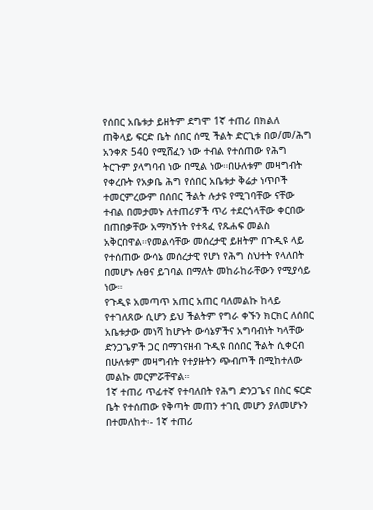የሰበር አቤቱታ ይዘትም ደግሞ 1ኛ ተጠሪ በክልለ ጠቅላይ ፍርድ ቤት ሰበር ሰሚ ችልት ድርጊቱ በወ/መ/ሕግ አንቀጽ 540 የሚሸፈን ነው ተብል የተሰጠው የሕግ ትርጉም ያላግባብ ነው በሚል ነው።በሁለቱም መዛግብት የቀረቡት የአቃቤ ሕግ የሰበር አቤቱታ ቅሬታ ነጥቦች ተመርምረውም በሰበር ችልት ሉታዩ የሚገባቸው ናቸው ተብል በመታመኑ ለተጠሪዎች ጥሪ ተደርጎላቸው ቀርበው በጠበቃቸው አማካኝነት የተጻፈ የጹሐፍ መልስ አቅርበዋል።የመልሳቸው መሰረታዊ ይዘትም በጉዲዩ ላይ የተሰጠው ውሳኔ መሰረታዊ የሆነ የሕግ ስህተት የላለበት በመሆኑ ሉፀና ይገባል በማለት መከራከራቸውን የሚያሳይ ነው።
የጉዲዩ አመጣጥ አጠር አጠር ባለመልኩ ከላይ የተገለጸው ሲሆን ይህ ችልትም የግራ ቀኙን ክርክር ለሰበር አቤቱታው መነሻ ከሆኑት ውሳኔዎችና አግባብነት ካላቸው ድንጋጌዎች ጋር በማገናዘብ ጉዲዩ በሰበር ችልት ሲቀርብ በሁለቱም መዛግብት የተያዙትን ጭብጦች በሚከተለው መልኩ መርምሯቸዋል።
1ኛ ተጠሪ ጥፊተኛ የተባለበት የሕግ ድንጋጌና በስር ፍርድ ቤት የተሰጠው የቅጣት መጠን ተገቢ መሆን ያለመሆኑን በተመለከተ፡- 1ኛ ተጠሪ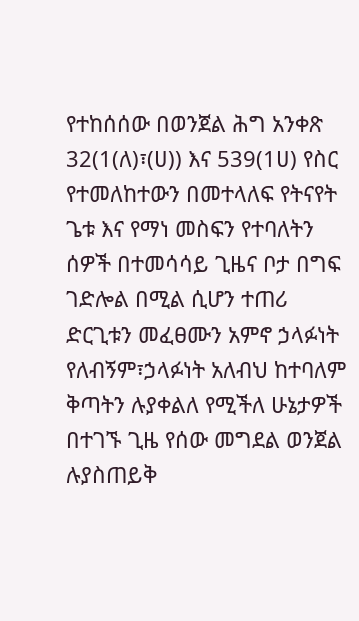የተከሰሰው በወንጀል ሕግ አንቀጽ 32(1(ለ)፣(ሀ)) እና 539(1ሀ) የስር የተመለከተውን በመተላለፍ የትናየት ጌቱ እና የማነ መስፍን የተባለትን ሰዎች በተመሳሳይ ጊዜና ቦታ በግፍ ገድሎል በሚል ሲሆን ተጠሪ ድርጊቱን መፈፀሙን አምኖ ኃላፉነት የለብኝም፣ኃላፉነት አለብህ ከተባለም ቅጣትን ሉያቀልለ የሚችለ ሁኔታዎች በተገኙ ጊዜ የሰው መግደል ወንጀል ሉያስጠይቅ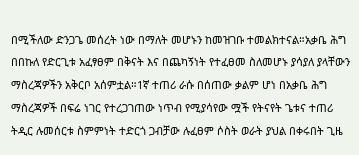በሚችለው ድንጋጌ መሰረት ነው በማለት መሆኑን ከመዝገቡ ተመልክተናል።አቃቤ ሕግ በበኩለ የድርጊቱ አፈፃፀም በቅናት እና በጨካኝነት የተፈፀመ ስለመሆኑ ያሳያለ ያላቸውን ማስረጃዎችን አቅርቦ አሰምቷል።1ኛ ተጠሪ ራሱ በሰጠው ቃልም ሆነ በአቃቤ ሕግ ማስረጃዎች በፍሬ ነገር የተረጋገጠው ነጥብ የሚያሳየው ሟች የትናየት ጌቱና ተጠሪ ትዲር ሉመሰርቱ ስምምነት ተድርጎ ጋብቻው ሉፈፀም ሶስት ወራት ያህል በቀሩበት ጊዜ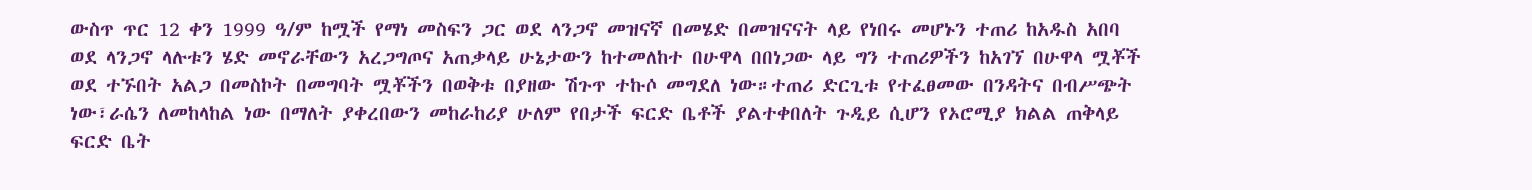ውስጥ ጥር 12 ቀን 1999 ዓ/ም ከሟች የማነ መስፍን ጋር ወደ ላንጋኖ መዝናኛ በመሄድ በመዝናናት ላይ የነበሩ መሆኑን ተጠሪ ከአዱስ አበባ ወደ ላንጋኖ ላሉቱን ሄድ መኖራቸውን አረጋግጦና አጠቃላይ ሁኔታውን ከተመለከተ በሁዋላ በበነጋው ላይ ግን ተጠሪዎችን ከአገኘ በሁዋላ ሟቾች ወደ ተኙበት አልጋ በመስኮት በመግባት ሟቾችን በወቅቱ በያዘው ሽጉጥ ተኩሶ መግደለ ነው።ተጠሪ ድርጊቱ የተፈፀመው በንዳትና በብሥጭት ነው፣ራሴን ለመከላከል ነው በማለት ያቀረበውን መከራከሪያ ሁለም የበታች ፍርድ ቤቶች ያልተቀበለት ጉዲይ ሲሆን የኦሮሚያ ክልል ጠቅላይ ፍርድ ቤት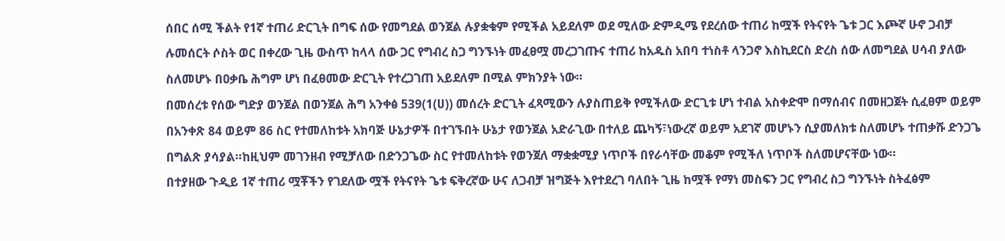ሰበር ሰሚ ችልት የ1ኛ ተጠሪ ድርጊት በግፍ ሰው የመግደል ወንጀል ሉያቋቁም የሚችል አይደለም ወደ ሚለው ድምዲሜ የደረሰው ተጠሪ ከሟች የትናየት ጌቱ ጋር እጮኛ ሁኖ ጋብቻ ሉመሰርት ሶስት ወር በቀረው ጊዜ ውስጥ ከላላ ሰው ጋር የግብረ ስጋ ግንኙነት መፈፀሟ መረጋገጡና ተጠሪ ከአዱስ አበባ ተነስቶ ላንጋኖ እስኪደርስ ድረስ ሰው ለመግደል ሀሳብ ያለው ስለመሆኑ በዐቃቤ ሕግም ሆነ በፈፀመው ድርጊት የተረጋገጠ አይደለም በሚል ምክንያት ነው።
በመሰረቱ የሰው ግድያ ወንጀል በወንጀል ሕግ አንቀፅ 539(1(ሀ)) መሰረት ድርጊት ፈጻሚውን ሉያስጠይቅ የሚችለው ድርጊቱ ሆነ ተብል አስቀድሞ በማሰብና በመዘጋጀት ሲፈፀም ወይም በአንቀጽ 84 ወይም 86 ስር የተመለከቱት አክባጅ ሁኔታዎች በተገኙበት ሁኔታ የወንጀል አድራጊው በተለይ ጨካኝ፣ነውረኛ ወይም አደገኛ መሆኑን ሲያመለክቱ ስለመሆኑ ተጠቃሹ ድንጋጌ በግልጽ ያሳያል።ከዚህም መገንዘብ የሚቻለው በድንጋጌው ስር የተመለከቱት የወንጀለ ማቋቋሚያ ነጥቦች በየራሳቸው መቆም የሚችለ ነጥቦች ስለመሆናቸው ነው።
በተያዘው ጉዲይ 1ኛ ተጠሪ ሟቾችን የገደለው ሟች የትናየት ጌቱ ፍቅረኛው ሁና ለጋብቻ ዝግጅት እየተደረገ ባለበት ጊዜ ከሟች የማነ መስፍን ጋር የግብረ ስጋ ግንኙነት ስትፈፅም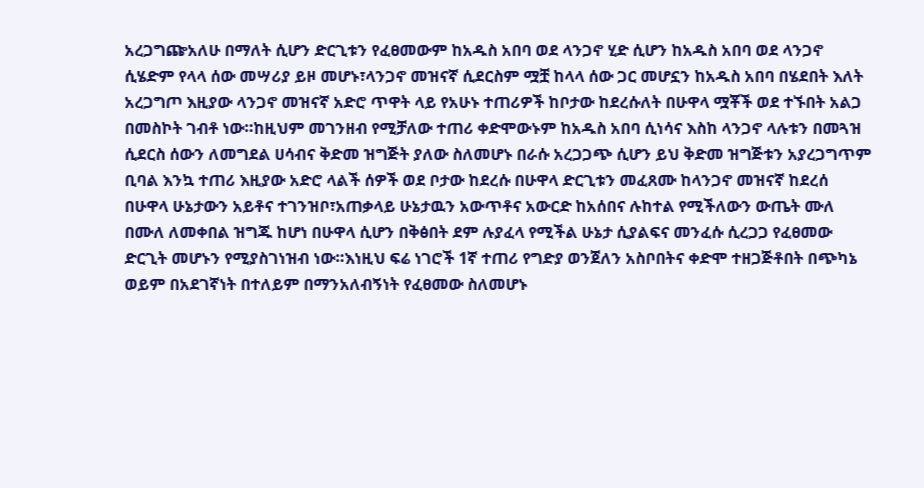አረጋግጬአለሁ በማለት ሲሆን ድርጊቱን የፈፀመውም ከአዱስ አበባ ወደ ላንጋኖ ሂድ ሲሆን ከአዱስ አበባ ወደ ላንጋኖ ሲሄድም የላላ ሰው መሣሪያ ይዞ መሆኑ፣ላንጋኖ መዝናኛ ሲደርስም ሟቿ ከላላ ሰው ጋር መሆኗን ከአዱስ አበባ በሄደበት እለት አረጋግጦ እዚያው ላንጋኖ መዝናኛ አድሮ ጥዋት ላይ የአሁኑ ተጠሪዎች ከቦታው ከደረሱለት በሁዋላ ሟቾች ወደ ተኙበት አልጋ በመስኮት ገብቶ ነው።ከዚህም መገንዘብ የሚቻለው ተጠሪ ቀድሞውኑም ከአዱስ አበባ ሲነሳና እስከ ላንጋኖ ላሉቱን በመጓዝ ሲደርስ ሰውን ለመግደል ሀሳብና ቅድመ ዝግጅት ያለው ስለመሆኑ በራሱ አረጋጋጭ ሲሆን ይህ ቅድመ ዝግጅቱን አያረጋግጥም ቢባል እንኳ ተጠሪ እዚያው አድሮ ላልች ሰዎች ወደ ቦታው ከደረሱ በሁዋላ ድርጊቱን መፈጸሙ ከላንጋኖ መዝናኛ ከደረሰ በሁዋላ ሁኔታውን አይቶና ተገንዝቦ፣አጠቃላይ ሁኔታዉን አውጥቶና አውርድ ከአሰበና ሉከተል የሚችለውን ውጤት ሙለ በሙለ ለመቀበል ዝግጁ ከሆነ በሁዋላ ሲሆን በቅፅበት ደም ሉያፈላ የሚችል ሁኔታ ሲያልፍና መንፈሱ ሲረጋጋ የፈፀመው ድርጊት መሆኑን የሚያስገነዝብ ነው።እነዚህ ፍሬ ነገሮች 1ኛ ተጠሪ የግድያ ወንጀለን አስቦበትና ቀድሞ ተዘጋጅቶበት በጭካኔ ወይም በአደገኛነት በተለይም በማንአለብኝነት የፈፀመው ስለመሆኑ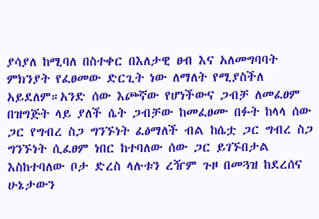ያሳያለ ከሚባለ በስተቀር በእለታዊ ፀብ እና አለመግባባት ምክንያት የፈፀመው ድርጊት ነው ለማለት የሚያስችለ አይደለም።አንድ ሰው እጮኛው የሆነችውና ጋብቻ ለመፈፀም በዝግጅት ላይ ያለች ሴት ጋብቻው ከመፈፀሙ በፉት ከላላ ሰው ጋር የግብረ ስጋ ግንኙነት ፈፅማለች ብል ከሴቷ ጋር ግብረ ስጋ ግንኙነት ሲፈፀም ነበር ከተባለው ሰው ጋር ይገኙበታል እስከተባለው ቦታ ድረስ ላሉቱን ረዥም ጉዞ በመጓዝ ከደረሰና ሁኔታውን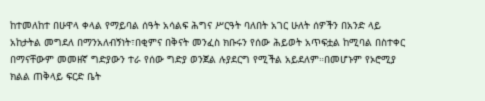ከተመለከተ በሁዋላ ቀላል የማይባል ሰዓት አሳልፍ ሕግና ሥርዓት ባለበት አገር ሁለት ሰዎችን በአንድ ላይ አከታትል መግደለ በማንአለብኝነት፣በቂምና በቅናት መንፈስ ክቡሩን የሰው ሕይወት አጥፍቷል ከሚባል በስተቀር በማናቸውም መመዘኛ ግድያውን ተራ የሰው ግድያ ወንጀል ሉያደርግ የሚችል አይደለም።በመሆኑም የኦሮሚያ ክልል ጠቅላይ ፍርድ ቤት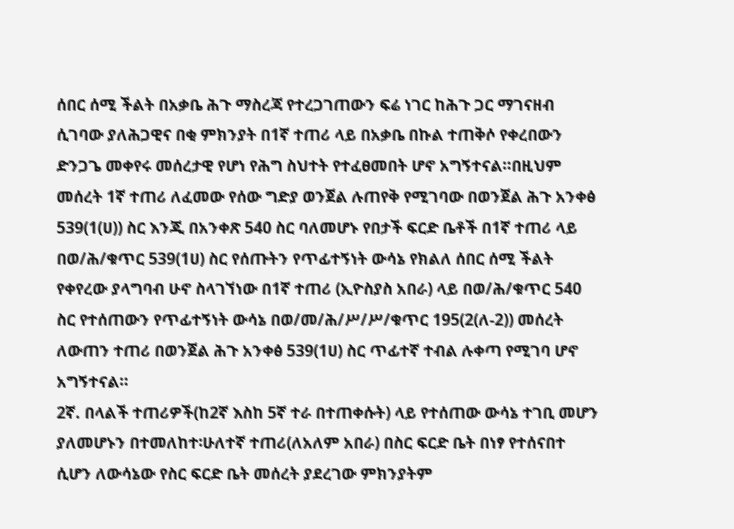ሰበር ሰሚ ችልት በአቃቤ ሕጉ ማስረጃ የተረጋገጠውን ፍሬ ነገር ከሕጉ ጋር ማገናዘብ ሲገባው ያለሕጋዊና በቂ ምክንያት በ1ኛ ተጠሪ ላይ በአቃቤ በኩል ተጠቅሶ የቀረበውን ድንጋጌ መቀየሩ መሰረታዊ የሆነ የሕግ ስህተት የተፈፀመበት ሆኖ አግኝተናል።በዚህም መሰረት 1ኛ ተጠሪ ለፈመው የሰው ግድያ ወንጀል ሉጠየቅ የሚገባው በወንጀል ሕጉ አንቀፅ 539(1(ሀ)) ስር እንጂ በአንቀጽ 540 ስር ባለመሆኑ የበታች ፍርድ ቤቶች በ1ኛ ተጠሪ ላይ በወ/ሕ/ቁጥር 539(1ሀ) ስር የሰጡትን የጥፊተኝነት ውሳኔ የክልለ ሰበር ሰሚ ችልት የቀየረው ያላግባብ ሁኖ ስላገኘነው በ1ኛ ተጠሪ (ኢዮስያስ አበራ) ላይ በወ/ሕ/ቁጥር 540 ስር የተሰጠውን የጥፊተኝነት ውሳኔ በወ/መ/ሕ/ሥ/ሥ/ቁጥር 195(2(ለ-2)) መሰረት ለውጠን ተጠሪ በወንጀል ሕጉ አንቀፅ 539(1ሀ) ስር ጥፊተኛ ተብል ሉቀጣ የሚገባ ሆኖ አግኝተናል።
2ኛ. በላልች ተጠሪዎች(ከ2ኛ እስከ 5ኛ ተራ በተጠቀሱት) ላይ የተሰጠው ውሳኔ ተገቢ መሆን ያለመሆኑን በተመለከተ፡ሁለተኛ ተጠሪ(ለአለም አበራ) በስር ፍርድ ቤት በነፃ የተሰናበተ ሲሆን ለውሳኔው የስር ፍርድ ቤት መሰረት ያደረገው ምክንያትም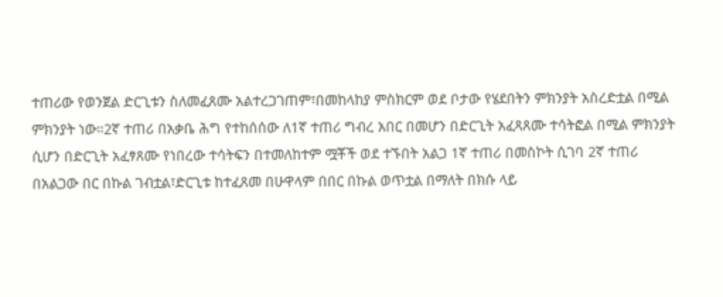ተጠሪው የወንጀል ድርጊቱን ስለመፈጸሙ አልተረጋገጠም፣በመከላከያ ምስክርም ወደ ቦታው የሄደበትን ምክንያት አስረድቷል በሚል ምክንያት ነው።2ኛ ተጠሪ በአቃቤ ሕግ የተከሰሰው ለ1ኛ ተጠሪ ግብረ አበር በመሆን በድርጊት አፈጻጸሙ ተሳትፎል በሚል ምክንያት ሲሆን በድርጊት አፈፃጸሙ የነበረው ተሳትፍን በተመለከተም ሟቾች ወደ ተኙበት አልጋ 1ኛ ተጠሪ በመስኮት ሲገባ 2ኛ ተጠሪ በአልጋው በር በኩል ገብቷል፣ድርጊቱ ከተፈጸመ በሁዋላም በበር በኩል ወጥቷል በማለት በክሱ ላይ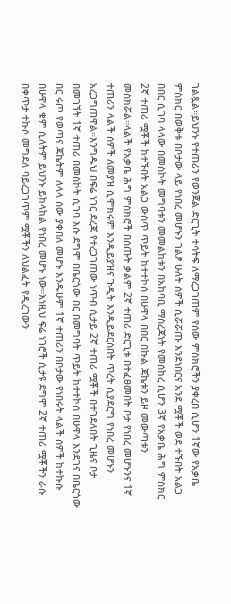ገልጿል።ይህንኑ የተጠሪን የወንጀል ድርጊት ተሳትፍ ለማረጋገጠም የሰው ምስክሮችን ያቀረበ ሲሆን 1ኛው የአቃቤ ምስክር በወቅቱ በቦታው ላይ የነበረ መሆኑን ገልፆ ሁለት ሰዎች ሲሯሯጡ እንደነበርና አንደ ሟቾች ወደ ተኙበት አልጋ በበር ሲገባ ላላው በመስኮት መግባቱን መመልከቱን በአከባቢ ማስረጃነት የመሰከረ ሲሆን 3ኛ የአቃቤ ሕግ ምስክር 2ኛ ተጠሪ ሟቾች ከተኙበት አልጋ ውስጥ ጥይት ከተተኮሰ በሁዋላ በበር በኩል ጃኬቱን ይዞ መውጣቱን መስክሯል።ላልች የአቃቤ ሕግ ምስክሮች በሰጡት ቃልም 2ኛ ተጠሪ ድርጊቱ በተፈፀመበት ቦታ የነበረ መሆኑንና 1ኛ ተጠሪን ላልች ሰዎች ለመያዝ ሲሞክሩም እንዲይያዝና ጉዲት እንዲይደርስበት ጥረት ሲያደርግ የነበረ መሆኑን አረጋግጠዋል።እንግዱህ በፍሬ ነገር ደረጃ የተረጋገጠው ነጥብ ሲታይ 2ኛ ተጠሪ ሟቾች በተገደለበት ጊዜና ቦታ በመገኘት 1ኛ ተጠሪ በመስኮት ሲገባ እሱ ደግሞ በቤርጎው በር በመግባት ጥይት ከተተኮሰ በሁዋላ እንደገና በቤርጎው በር ሩጦ የወጣና ጃኬትም ለላላ ሰው ያቀበለ መሆኑ እንዱሁም 1ኛ ተጠሪን በቦታው የነበሩት ላልች ሰዎች ከተኩሱ በሁዋላ ቁም ሲለትም ይህንኑ ይከላከል የነበረ መሆኑ ነው።እነዚህ ፍሬ ነገሮች ሲታዩ ደግሞ 2ኛ ተጠሪ ሟቾችን ራሱ በቀጥታ ተኩሶ መግደለ ባይረጋገጥም ሟቾችን ለህልፈት የዲረገውን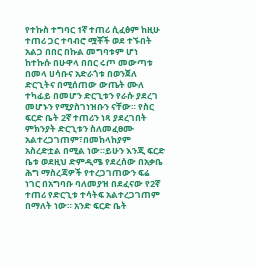የተኩስ ተግባር 1ኛ ተጠሪ ሲፈፅም ከዚሁ ተጠሪ ጋር ተባብሮ ሟቾች ወደ ተኙበት አልጋ በበር በኩል መግባቱም ሆነ ከተኩሱ በሁዋላ በበር ሩጦ መውጣቱ በመላ ሀሳቡና አድራጎቱ በወንጀለ ድርጊትና በሚሰጠው ውጤት ሙለ ተካፊይ በመሆን ድርጊቱን የራሱ ያደረገ መሆኑን የሚያስገነዝቡን ናቸው። የስር ፍርድ ቤት 2ኛ ተጠሪን ነጻ ያደረገበት ምክንያት ድርጊቱን ስለመፈፀሙ አልተረጋገጠም፣በመከላከያም አስረድቷል በሚል ነው።ይሁን እንጂ ፍርድ ቤቱ ወደዚህ ድምዲሜ የደረሰው በአቃቤ ሕግ ማስረጃዎች የተረጋገጠውን ፍሬ ነገር በአግባቡ ባለመያዝ በደፈናው የ2ኛ ተጠሪ የድርጊቱ ተሳትፍ አልተረጋገጠም በማለት ነው። አንድ ፍርድ ቤት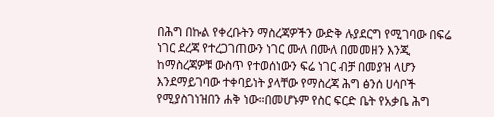በሕግ በኩል የቀረቡትን ማስረጃዎችን ውድቅ ሉያደርግ የሚገባው በፍሬ ነገር ደረጃ የተረጋገጠውን ነገር ሙለ በሙለ በመመዘን እንጂ ከማስረጃዎቹ ውስጥ የተወሰነውን ፍሬ ነገር ብቻ በመያዝ ላሆን እንደማይገባው ተቀባይነት ያላቸው የማስረጃ ሕግ ፅንሰ ሀሳቦች የሚያስገነዝበን ሐቅ ነው።በመሆኑም የስር ፍርድ ቤት የአቃቤ ሕግ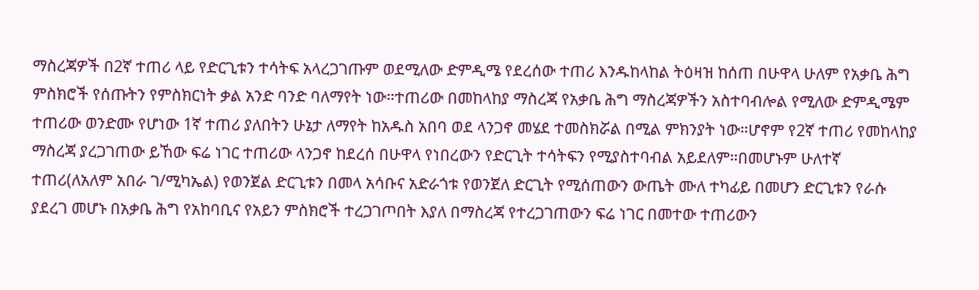ማስረጃዎች በ2ኛ ተጠሪ ላይ የድርጊቱን ተሳትፍ አላረጋገጡም ወደሚለው ድምዲሜ የደረሰው ተጠሪ እንዱከላከል ትዕዛዝ ከሰጠ በሁዋላ ሁለም የአቃቤ ሕግ ምስክሮች የሰጡትን የምስክርነት ቃል አንድ ባንድ ባለማየት ነው።ተጠሪው በመከላከያ ማስረጃ የአቃቤ ሕግ ማስረጃዎችን አስተባብሎል የሚለው ድምዲሜም ተጠሪው ወንድሙ የሆነው 1ኛ ተጠሪ ያለበትን ሁኔታ ለማየት ከአዱስ አበባ ወደ ላንጋኖ መሄደ ተመስክሯል በሚል ምክንያት ነው።ሆኖም የ2ኛ ተጠሪ የመከላከያ ማስረጃ ያረጋገጠው ይኸው ፍሬ ነገር ተጠሪው ላንጋኖ ከደረሰ በሁዋላ የነበረውን የድርጊት ተሳትፍን የሚያስተባብል አይደለም።በመሆኑም ሁለተኛ ተጠሪ(ለአለም አበራ ገ/ሚካኤል) የወንጀል ድርጊቱን በመላ አሳቡና አድራጎቱ የወንጀለ ድርጊት የሚሰጠውን ውጤት ሙለ ተካፊይ በመሆን ድርጊቱን የራሱ ያደረገ መሆኑ በአቃቤ ሕግ የአከባቢና የአይን ምስክሮች ተረጋገጦበት እያለ በማስረጃ የተረጋገጠውን ፍሬ ነገር በመተው ተጠሪውን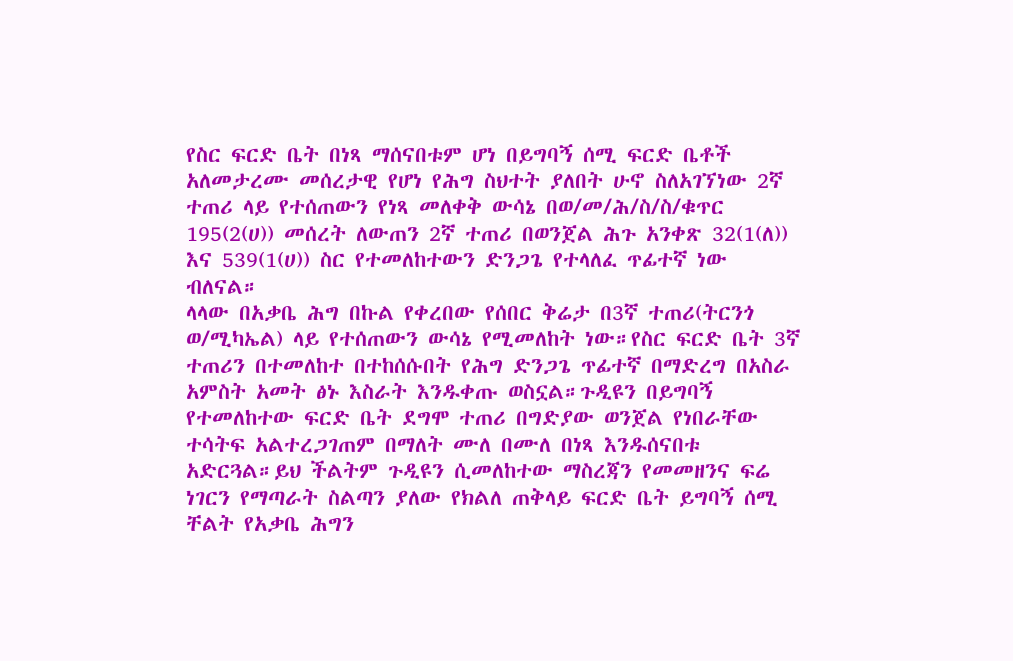የስር ፍርድ ቤት በነጻ ማሰናበቱም ሆነ በይግባኝ ሰሚ ፍርድ ቤቶች አለመታረሙ መሰረታዊ የሆነ የሕግ ስህተት ያለበት ሁኖ ስለአገኘነው 2ኛ ተጠሪ ላይ የተሰጠውን የነጻ መለቀቅ ውሳኔ በወ/መ/ሕ/ስ/ስ/ቁጥር 195(2(ሀ)) መሰረት ለውጠን 2ኛ ተጠሪ በወንጀል ሕጉ አንቀጽ 32(1(ለ)) እና 539(1(ሀ)) ስር የተመለከተውን ድንጋጌ የተላለፈ ጥፊተኛ ነው ብለናል።
ላላው በአቃቤ ሕግ በኩል የቀረበው የሰበር ቅሬታ በ3ኛ ተጠሪ(ትርንጎ ወ/ሚካኤል) ላይ የተሰጠውን ውሳኔ የሚመለከት ነው።የስር ፍርድ ቤት 3ኛ ተጠሪን በተመለከተ በተከሰሱበት የሕግ ድንጋጌ ጥፊተኛ በማድረግ በአስራ አምስት አመት ፅኑ እስራት እንዱቀጡ ወስኗል።ጉዲዩን በይግባኝ የተመለከተው ፍርድ ቤት ደግሞ ተጠሪ በግድያው ወንጀል የነበራቸው ተሳትፍ አልተረጋገጠም በማለት ሙለ በሙለ በነጻ እንዱሰናበቱ አድርጓል።ይህ ችልትም ጉዲዩን ሲመለከተው ማስረጃን የመመዘንና ፍሬ ነገርን የማጣራት ስልጣን ያለው የክልለ ጠቅላይ ፍርድ ቤት ይግባኝ ሰሚ ቸልት የአቃቤ ሕግን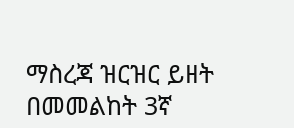ማስረጃ ዝርዝር ይዘት በመመልከት 3ኛ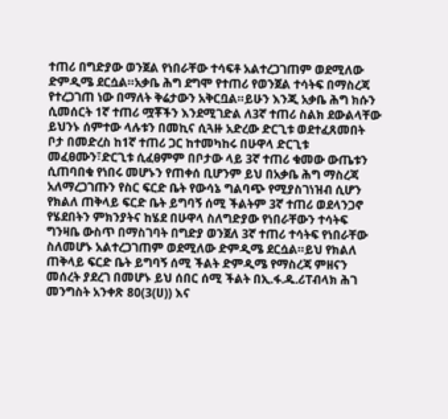ተጠሪ በግድያው ወንጀል የነበራቸው ተሳፍቶ አልተረጋገጠም ወደሚለው ድምዲሜ ደርሷል።አቃቤ ሕግ ደግሞ የተጠሪ የወንጀል ተሳትፍ በማስረጃ የተረጋገጠ ነው በማለት ቅሬታውን አቅርቧል።ይሁን እንጂ አቃቤ ሕግ ክሱን ሲመሰርት 1ኛ ተጠሪ ሟቾችን እንደሚገድል ለ3ኛ ተጠሪ ስልክ ደውልላቸው ይህንኑ ሰምተው ላሉቱን በመኪና ሲጓዙ አድረው ድርጊቱ ወደተፈጸመበት ቦታ በመድረስ ከ1ኛ ተጠሪ ጋር ከተመካከሩ በሁዋላ ድርጊቱ መፈፀሙን፣ድርጊቱ ሲፈፀምም በቦታው ላይ 3ኛ ተጠሪ ቁመው ውጤቱን ሲጠባበቁ የነበሩ መሆኑን የጠቀሰ ቢሆንም ይህ በአቃቤ ሕግ ማስረጃ አለማረጋገጡን የስር ፍርድ ቤት የውሳኔ ግልባጭ የሚያስገነዝብ ሲሆን የክልለ ጠቅላይ ፍርድ ቤት ይግባኝ ሰሚ ችልትም 3ኛ ተጠሪ ወደላንጋኖ የሄደበትን ምክንያትና ከሄደ በሁዋላ ስለግድያው የነበራቸውን ተሳትፍ ግንዛቤ ውስጥ በማስገባት በግድያ ወንጀለ 3ኛ ተጠሪ ተሳትፍ የነበራቸው ስለመሆኑ አልተረጋገጠም ወደሚለው ድምዲሜ ደርሷል።ይህ የክልለ ጠቅላይ ፍርድ ቤት ይግባኝ ሰሚ ችልት ድምዲሜ የማስረጃ ምዘናን መሰረት ያደረገ በመሆኑ ይህ ሰበር ሰሚ ችልት በኢ.ፋ.ዱ.ሪፐብላክ ሕገ መንግስት አንቀጽ 80(3(ሀ)) እና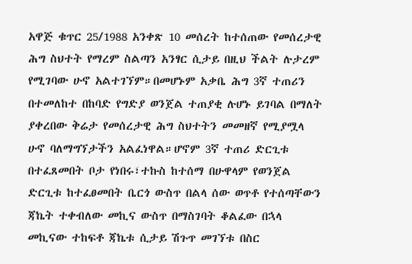አዋጅ ቁጥር 25/1988 አንቀጽ 10 መሰረት ከተሰጠው የመሰረታዊ ሕግ ስህተት የማረም ስልጣን አንፃር ሲታይ በዚህ ችልት ሉታረም የሚገባው ሁኖ አልተገኘም።በመሆኑም አቃቤ ሕግ 3ኛ ተጠሪን በተመለከተ በከባድ የግድያ ወንጀል ተጠያቂ ሉሆኑ ይገባል በማለት ያቀረበው ቅሬታ የመሰረታዊ ሕግ ስህተትን መመዘኛ የሚያሟላ ሁኖ ባለማግኘታችን አልፈነዋል።ሆኖም 3ኛ ተጠሪ ድርጊቱ በተፈጸመበት ቦታ የነበሩ፣ተኩስ ከተሰማ በሁዋላም የወንጀል ድርጊቱ ከተፈፀመበት ቤርጎ ውስጥ በልላ ሰው ወጥቶ የተሰጣቸውን ጃኬት ተቀብለው መኪና ውስጥ በማስገባት ቆልፈው በኋላ መኪናው ተከፍቶ ጃኬቱ ሲታይ ሽጉጥ መገኘቱ በስር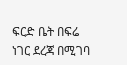ፍርድ ቤት በፍሬ ነገር ደረጃ በሚገባ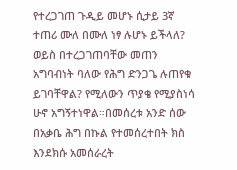የተረጋገጠ ጉዲይ መሆኑ ሲታይ 3ኛ ተጠሪ ሙለ በሙለ ነፃ ሉሆኑ ይችላለ? ወይስ በተረጋገጠባቸው መጠን አግባብነት ባለው የሕግ ድንጋጌ ሉጠየቁ ይገባቸዋል? የሚለውን ጥያቄ የሚያስነሳ ሁኖ አግኝተነዋል።በመሰረቱ አንድ ሰው በአቃቤ ሕግ በኩል የተመሰረተበት ክስ እንደክሱ አመሰራረት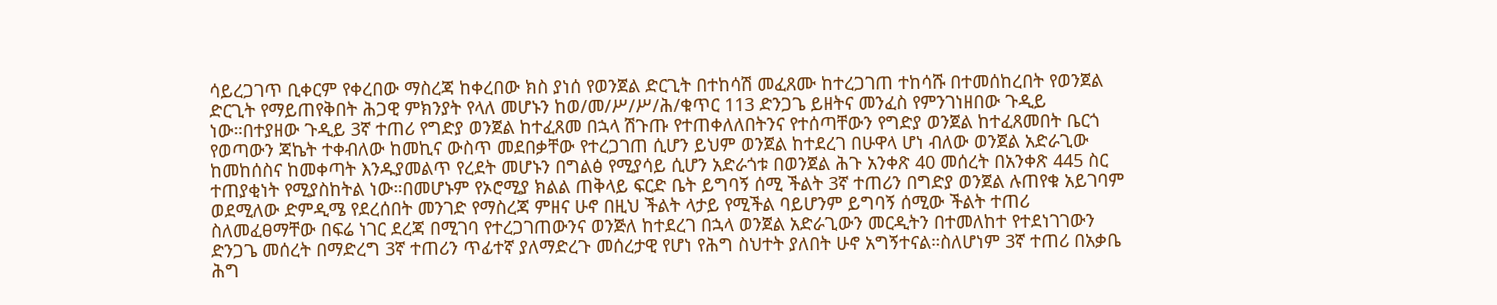ሳይረጋገጥ ቢቀርም የቀረበው ማስረጃ ከቀረበው ክስ ያነሰ የወንጀል ድርጊት በተከሳሽ መፈጸሙ ከተረጋገጠ ተከሳሹ በተመሰከረበት የወንጀል ድርጊት የማይጠየቅበት ሕጋዊ ምክንያት የላለ መሆኑን ከወ/መ/ሥ/ሥ/ሕ/ቁጥር 113 ድንጋጌ ይዘትና መንፈስ የምንገነዘበው ጉዲይ ነው።በተያዘው ጉዲይ 3ኛ ተጠሪ የግድያ ወንጀል ከተፈጸመ በኋላ ሽጉጡ የተጠቀለለበትንና የተሰጣቸውን የግድያ ወንጀል ከተፈጸመበት ቤርጎ የወጣውን ጃኬት ተቀብለው ከመኪና ውስጥ መደበቃቸው የተረጋገጠ ሲሆን ይህም ወንጀል ከተደረገ በሁዋላ ሆነ ብለው ወንጀል አድራጊው ከመከሰስና ከመቀጣት እንዱያመልጥ የረደት መሆኑን በግልፅ የሚያሳይ ሲሆን አድራጎቱ በወንጀል ሕጉ አንቀጽ 40 መሰረት በአንቀጽ 445 ስር ተጠያቂነት የሚያስከትል ነው።በመሆኑም የኦሮሚያ ክልል ጠቅላይ ፍርድ ቤት ይግባኝ ሰሚ ችልት 3ኛ ተጠሪን በግድያ ወንጀል ሉጠየቁ አይገባም ወደሚለው ድምዲሜ የደረሰበት መንገድ የማስረጃ ምዘና ሁኖ በዚህ ችልት ላታይ የሚችል ባይሆንም ይግባኝ ሰሚው ችልት ተጠሪ ስለመፈፀማቸው በፍሬ ነገር ደረጃ በሚገባ የተረጋገጠውንና ወንጅለ ከተደረገ በኋላ ወንጀል አድራጊውን መርዲትን በተመለከተ የተደነገገውን ድንጋጌ መሰረት በማድረግ 3ኛ ተጠሪን ጥፊተኛ ያለማድረጉ መሰረታዊ የሆነ የሕግ ስህተት ያለበት ሁኖ አግኝተናል።ስለሆነም 3ኛ ተጠሪ በአቃቤ ሕግ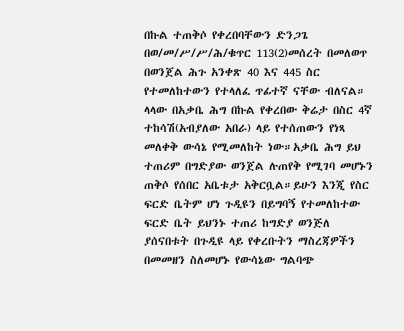በኩል ተጠቅሶ የቀረበባቸውን ድንጋጌ በወ/መ/ሥ/ሥ/ሕ/ቁጥር 113(2)መሰረት በመለወጥ በወንጀል ሕጉ አንቀጽ 40 እና 445 ስር የተመለከተውን የተላለፈ ጥፊተኛ ናቸው ብለናል።
ላላው በአቃቤ ሕግ በኩል የቀረበው ቅሬታ በስር 4ኛ ተከሳሽ(አብያለው አበራ) ላይ የተሰጠውን የነጻ መለቀቅ ውሳኔ የሚመለከት ነው።አቃቤ ሕግ ይህ ተጠሪም በግድያው ወንጀል ሉጠየቅ የሚገባ መሆኑን ጠቅሶ የሰበር አቤቱታ አቅርቧል።ይሁን እንጂ የስር ፍርድ ቤትም ሆነ ጉዲዩን በይግባኝ የተመለከተው ፍርድ ቤት ይህንኑ ተጠሪ ከግድያ ወንጅለ ያሰናበቱት በጉዲዩ ላይ የቀረቡትን ማስረጃዎችን በመመዘን ስለመሆኑ የውሳኔው ግልባጭ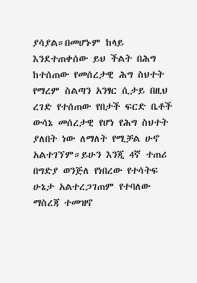ያሳያል።በመሆኑም ከላይ እንደተጠቀሰው ይህ ችልት በሕግ ከተሰጠው የመሰረታዊ ሕግ ስህተት የማረም ስልጣን አንፃር ሲታይ በዚህ ረገድ የተሰጠው የበታች ፍርድ ቤቶች ውሳኔ መሰረታዊ የሆነ የሕግ ስህተት ያለበት ነው ለማለት የሚቻል ሁኖ አልተገኘም።ይሁን እንጂ 4ኛ ተጠሪ በግድያ ወንጅለ የነበረው የተሳትፍ ሁኔታ አልተረጋገጠም የተባለው ማስረጃ ተመዝኖ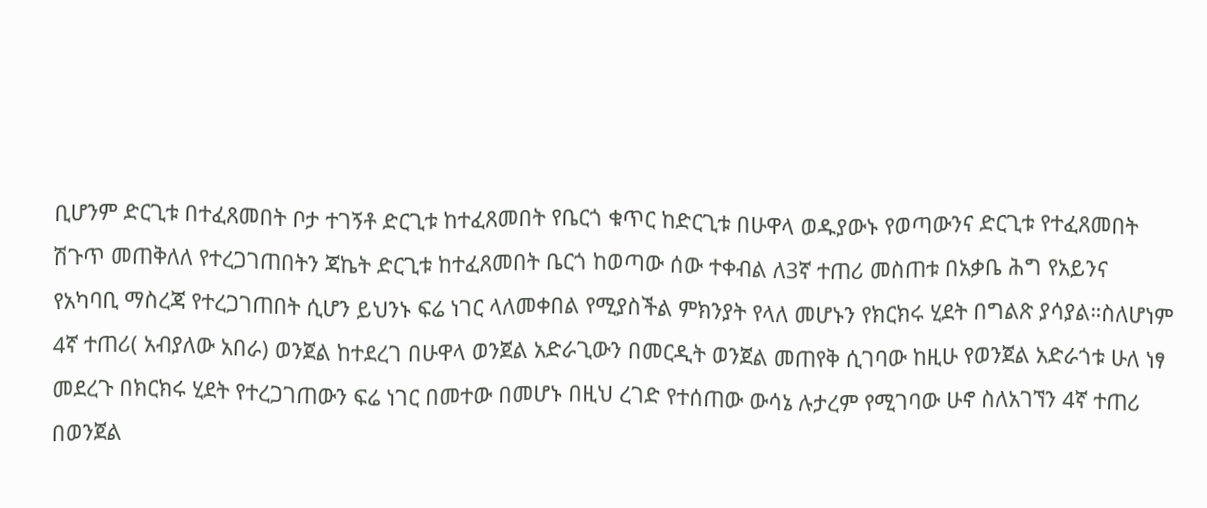ቢሆንም ድርጊቱ በተፈጸመበት ቦታ ተገኝቶ ድርጊቱ ከተፈጸመበት የቤርጎ ቁጥር ከድርጊቱ በሁዋላ ወዱያውኑ የወጣውንና ድርጊቱ የተፈጸመበት ሽጉጥ መጠቅለለ የተረጋገጠበትን ጃኬት ድርጊቱ ከተፈጸመበት ቤርጎ ከወጣው ሰው ተቀብል ለ3ኛ ተጠሪ መስጠቱ በአቃቤ ሕግ የአይንና የአካባቢ ማስረጃ የተረጋገጠበት ሲሆን ይህንኑ ፍሬ ነገር ላለመቀበል የሚያስችል ምክንያት የላለ መሆኑን የክርክሩ ሂደት በግልጽ ያሳያል።ስለሆነም 4ኛ ተጠሪ( አብያለው አበራ) ወንጀል ከተደረገ በሁዋላ ወንጀል አድራጊውን በመርዲት ወንጀል መጠየቅ ሲገባው ከዚሁ የወንጀል አድራጎቱ ሁለ ነፃ መደረጉ በክርክሩ ሂደት የተረጋገጠውን ፍሬ ነገር በመተው በመሆኑ በዚህ ረገድ የተሰጠው ውሳኔ ሉታረም የሚገባው ሁኖ ስለአገኘን 4ኛ ተጠሪ በወንጀል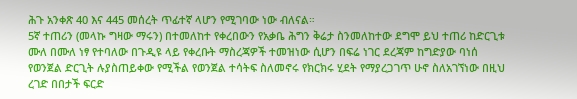ሕጉ አንቀጽ 40 እና 445 መሰረት ጥፊተኛ ላሆን የሚገባው ነው ብለናል።
5ኛ ተጠሪን (መላኩ ግዛው ማሩን) በተመለከተ የቀረበውን የአቃቤ ሕግን ቅሬታ ስንመለከተው ደግሞ ይህ ተጠሪ ከድርጊቱ ሙለ በሙለ ነፃ የተባለው በጉዲዩ ላይ የቀረቡት ማስረጃዎች ተመዝነው ሲሆን በፍሬ ነገር ደረጃም ከግድያው ባነሰ የወንጀል ድርጊት ሉያስጠይቀው የሚችል የወንጀል ተሳትፍ ስለመኖሩ የክርክሩ ሂደት የማያረጋገጥ ሁኖ ስለአገኘነው በዚህ ረገድ በበታች ፍርድ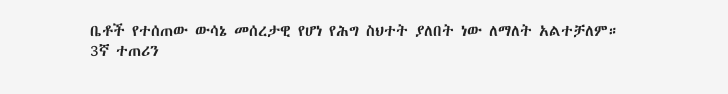ቤቶች የተሰጠው ውሳኔ መሰረታዊ የሆነ የሕግ ስህተት ያለበት ነው ለማለት አልተቻለም።
3ኛ ተጠሪን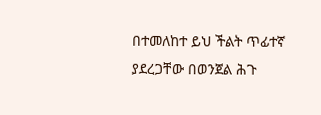በተመለከተ ይህ ችልት ጥፊተኛ ያደረጋቸው በወንጀል ሕጉ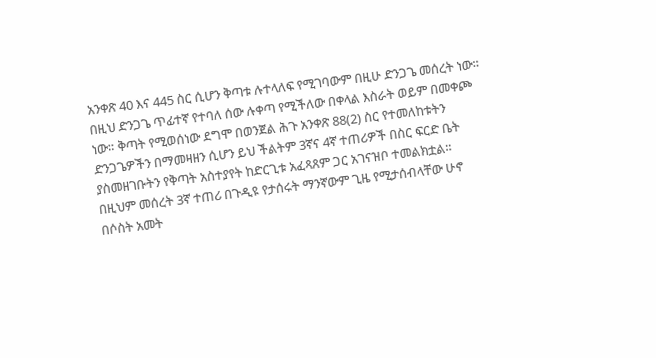አንቀጽ 40 እና 445 ስር ሲሆን ቅጣቱ ሉተላለፍ የሚገባውም በዚሁ ድንጋጌ መሰረት ነው። በዚህ ድንጋጌ ጥፊተኛ የተባለ ሰው ሉቀጣ የሚችለው በቀላል እስራት ወይም በመቀጮ ነው። ቅጣት የሚወሰነው ደግሞ በወንጀል ሕጉ አንቀጽ 88(2) ስር የተመለከቱትን ድንጋጌዎችን በማመዛዘን ሲሆን ይህ ችልትም 3ኛና 4ኛ ተጠሪዎች በስር ፍርድ ቤት ያስመዘገቡትን የቅጣት አስተያየት ከድርጊቱ አፈጻጸም ጋር አገናዝቦ ተመልክቷል። በዚህም መሰረት 3ኛ ተጠሪ በጉዲዩ የታሰሩት ማንኛውም ጊዜ የሚታሰብላቸው ሁኖ በሶስት አመት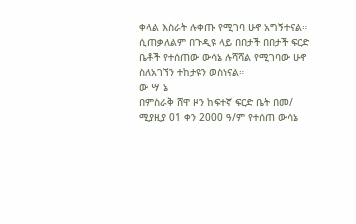ቀላል እስራት ሉቀጡ የሚገባ ሁኖ አግኝተናል። ሲጠቃለልም በጉዲዩ ላይ በበታች በበታች ፍርድ ቤቶች የተሰጠው ውሳኔ ሉሻሻል የሚገባው ሁኖ ስለአገኘን ተከታዩን ወስነናል።
ው ሣ ኔ
በምስራቅ ሸዋ ዞን ከፍተኛ ፍርድ ቤት በመ/ ሚያዚያ 01 ቀን 2000 ዓ/ም የተሰጠ ውሳኔ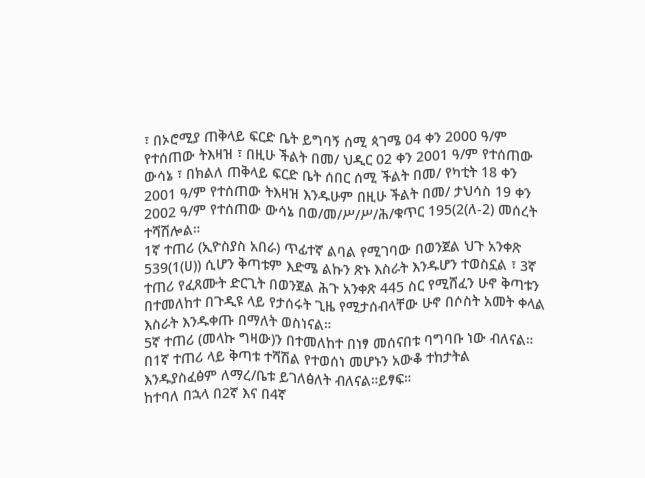፣ በኦሮሚያ ጠቅላይ ፍርድ ቤት ይግባኝ ሰሚ ጳገሜ 04 ቀን 2000 ዓ/ም የተሰጠው ትእዛዝ ፣ በዚሁ ችልት በመ/ ህዲር 02 ቀን 2001 ዓ/ም የተሰጠው ውሳኔ ፣ በክልለ ጠቅላይ ፍርድ ቤት ሰበር ሰሚ ችልት በመ/ የካቲት 18 ቀን 2001 ዓ/ም የተሰጠው ትእዛዝ እንዱሁም በዚሁ ችልት በመ/ ታህሳስ 19 ቀን 2002 ዓ/ም የተሰጠው ውሳኔ በወ/መ/ሥ/ሥ/ሕ/ቁጥር 195(2(ለ-2) መሰረት ተሻሽሎል።
1ኛ ተጠሪ (ኢዮስያስ አበራ) ጥፊተኛ ልባል የሚገባው በወንጀል ህጉ አንቀጽ 539(1(ሀ)) ሲሆን ቅጣቱም እድሜ ልኩን ጽኑ እስራት እንዱሆን ተወስኗል ፣ 3ኛ ተጠሪ የፈጸሙት ድርጊት በወንጀል ሕጉ አንቀጽ 445 ስር የሚሸፈን ሁኖ ቅጣቱን በተመለከተ በጉዲዩ ላይ የታሰሩት ጊዜ የሚታሰብላቸው ሁኖ በሶስት አመት ቀላል እስራት እንዱቀጡ በማለት ወስነናል።
5ኛ ተጠሪ (መላኩ ግዛው)ን በተመለከተ በነፃ መሰናበቱ ባግባቡ ነው ብለናል።
በ1ኛ ተጠሪ ላይ ቅጣቱ ተሻሽል የተወሰነ መሆኑን አውቆ ተከታትል እንዱያስፈፅም ለማረ/ቤቱ ይገለፅለት ብለናል።ይፃፍ።
ከተባለ በኋላ በ2ኛ እና በ4ኛ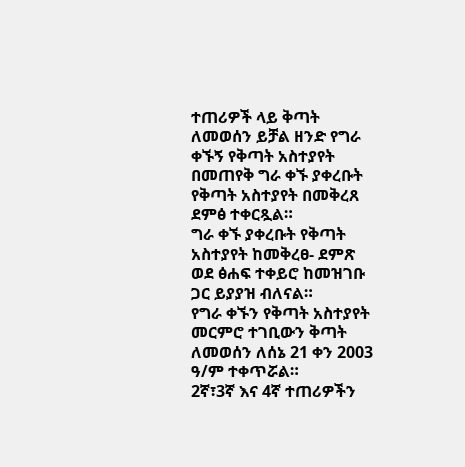ተጠሪዎች ላይ ቅጣት ለመወሰን ይቻል ዘንድ የግራ ቀኙኝ የቅጣት አስተያየት በመጠየቅ ግራ ቀኙ ያቀረቡት የቅጣት አስተያየት በመቅረጸ ደምፅ ተቀርጿል።
ግራ ቀኙ ያቀረቡት የቅጣት አስተያየት ከመቅረፀ- ደምጽ ወደ ፅሐፍ ተቀይሮ ከመዝገቡ ጋር ይያያዝ ብለናል።
የግራ ቀኙን የቅጣት አስተያየት መርምሮ ተገቢውን ቅጣት ለመወሰን ለሰኔ 21 ቀን 2003 ዓ/ም ተቀጥሯል።
2ኛ፣3ኛ እና 4ኛ ተጠሪዎችን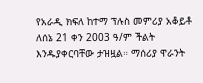የአራዲ ክፍለ ከተማ ፕሉስ መምሪያ አቆይቶ ለሰኔ 21 ቀን 2003 ዓ/ም ችልት እንዱያቀርባቸው ታዝዟል። ማሰሪያ ዋራንት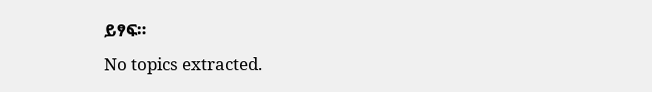ይፃፍ።
No topics extracted.